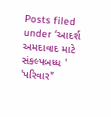Posts filed under ‘આદર્શ અમદાવાદ માટે સંકલ્પબધ્ધ ' 'પરિવાર'’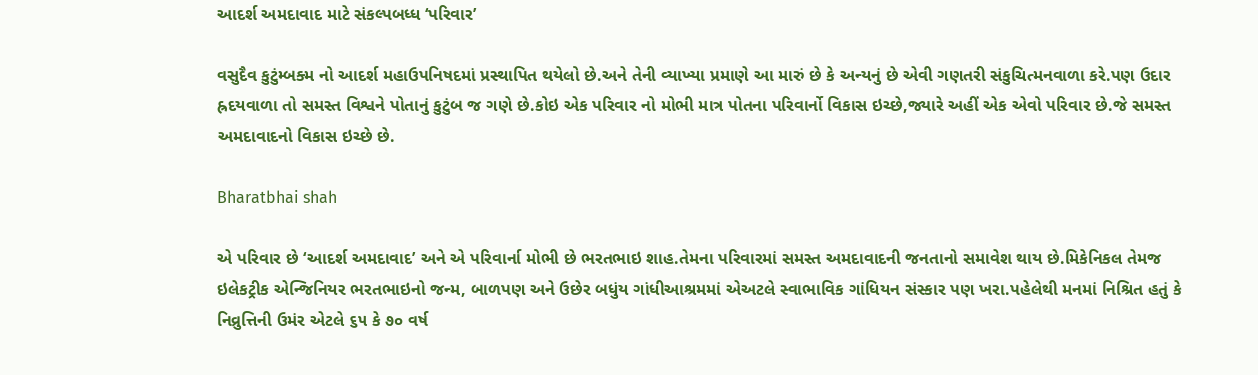આદર્શ અમદાવાદ માટે સંકલ્પબધ્ધ ‘પરિવાર’

વસુદૈવ કુટુંમ્બક્મ નો આદર્શ મહાઉપનિષદમાં પ્રસ્થાપિત થયેલો છે.અને તેની વ્યાખ્યા પ્રમાણે આ મારું છે કે અન્યનું છે એવી ગણતરી સંકુચિત્મનવાળા કરે.પણ ઉદાર હ્રદયવાળા તો સમસ્ત વિશ્વને પોતાનું કુટુંબ જ ગણે છે.કોઇ એક પરિવાર નો મોભી માત્ર પોતના પરિવાર્નો વિકાસ ઇચ્છે,જ્યારે અહીં એક એવો પરિવાર છે.જે સમસ્ત અમદાવાદનો વિકાસ ઇચ્છે છે.

Bharatbhai shah

એ પરિવાર છે ‘આદર્શ અમદાવાદ’ અને એ પરિવાર્ના મોભી છે ભરતભાઇ શાહ.તેમના પરિવારમાં સમસ્ત અમદાવાદની જનતાનો સમાવેશ થાય છે.મિકેનિકલ તેમજ ઇલેકટ્રીક એન્જિનિયર ભરતભાઇનો જન્મ, બાળપણ અને ઉછેર બધુંય ગાંધીઆશ્રમમાં એઅટલે સ્વાભાવિક ગાંધિયન સંસ્કાર પણ ખરા.પહેલેથી મનમાં નિશ્રિત હતું કે નિવ્રુત્તિની ઉમંર એટલે ૬૫ કે ૭૦ વર્ષ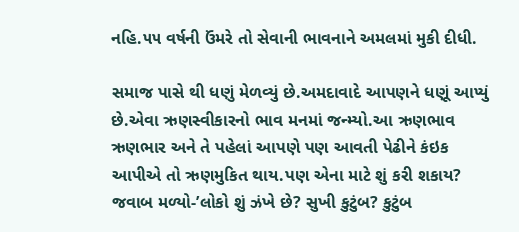નહિ.૫૫ વર્ષની ઉંમરે તો સેવાની ભાવનાને અમલમાં મુકી દીધી.

સમાજ પાસે થી ધણું મેળવ્યું છે.અમદાવાદે આપણને ધણૂં આપ્યું છે.એવા ઋણસ્વીકારનો ભાવ મનમાં જન્મ્યો.આ ઋણભાવ ઋણભાર અને તે પહેલાં આપણે પણ આવતી પેઢીને કંઇક આપીએ તો ઋણમુકિત થાય.પણ એના માટે શું કરી શકાય? જવાબ મળ્યો-’લોકો શું ઝંખે છે? સુખી કુટુંબ? કુટુંબ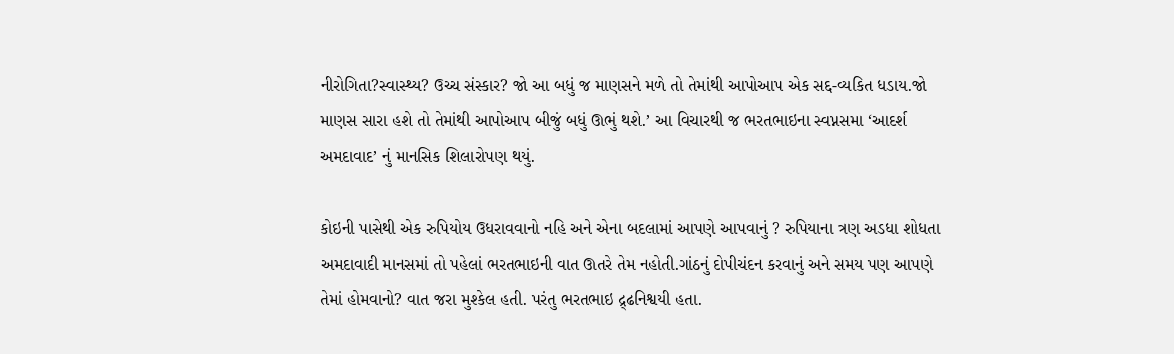નીરોગિતા?સ્વાસ્થ્ય? ઉચ્ચ સંસ્કાર? જો આ બધું જ માણસને મળે તો તેમાંથી આપોઆપ એક સદ્દ-વ્યકિત ધડાય.જો માણસ સારા હશે તો તેમાંથી આપોઆપ બીજું બધું ઊભું થશે.’ આ વિચારથી જ ભરતભાઇના સ્વપ્નસમા ‘આદર્શ અમદાવાદ’ નું માનસિક શિલારોપણ થયું.

કોઇની પાસેથી એક રુપિયોય ઉધરાવવાનો નહિ અને એના બદલામાં આપણે આપવાનું ? રુપિયાના ત્રણ અડધા શોધતા અમદાવાદી માનસમાં તો પહેલાં ભરતભાઇની વાત ઊતરે તેમ નહોતી.ગાંઠનું દોપીચંદન કરવાનું અને સમય પણ આપણે તેમાં હોમવાનો? વાત જરા મુશ્કેલ હતી. પરંતુ ભરતભાઇ દ્ર્ઢનિશ્વયી હતા.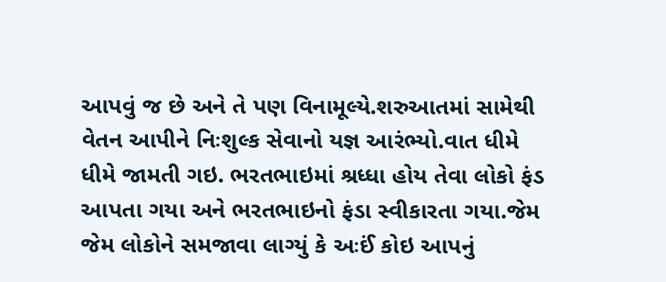આપવું જ છે અને તે પણ વિનામૂલ્યે.શરુઆતમાં સામેથી વેતન આપીને નિઃશુલ્ક સેવાનો યજ્ઞ આરંભ્યો.વાત ધીમે ધીમે જામતી ગઇ. ભરતભાઇમાં શ્રધ્ધા હોય તેવા લોકો ફંડ આપતા ગયા અને ભરતભાઇનો ફંડા સ્વીકારતા ગયા.જેમ જેમ લોકોને સમજાવા લાગ્યું કે અઃઈં કોઇ આપનું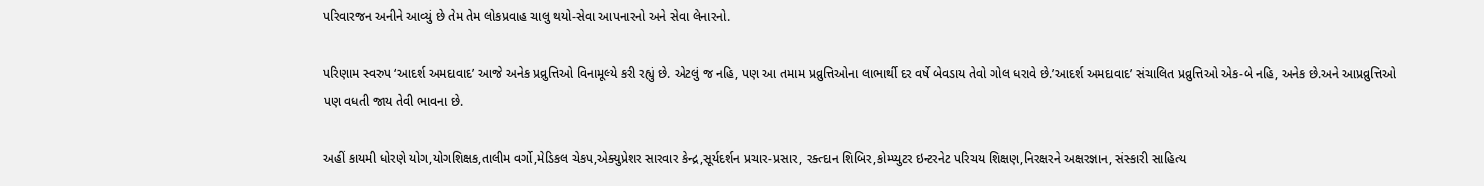પરિવારજન અનીને આવ્યું છે તેમ તેમ લોકપ્રવાહ ચાલુ થયો-સેવા આપનારનો અને સેવા લેનારનો.

પરિણામ સ્વરુપ ‘આદર્શ અમદાવાદ’ આજે અનેક પ્રવ્રુત્તિઓ વિનામૂલ્યે કરી રહ્યું છે. એટલું જ નહિ, પણ આ તમામ પ્રવ્રુત્તિઓના લાભાર્થી દર વર્ષે બેવડાય તેવો ગોલ ધરાવે છે.’આદર્શ અમદાવાદ’ સંચાલિત પ્રવ્રુત્તિઓ એક-બે નહિ, અનેક છે.અને આપ્રવ્રુત્તિઓ પણ વધતી જાય તેવી ભાવના છે.

અહીં કાયમી ધોરણે યોગ,યોગશિક્ષક,તાલીમ વર્ગો,મેડિકલ ચેકપ,એક્યુપ્રેશર સારવાર કેન્દ્ર,સૂર્યદર્શન પ્રચાર-પ્રસાર, રક્ત્દાન શિબિર,કોમ્પ્યુટર ઇન્ટરનેટ પરિચય શિક્ષણ,નિરક્ષરને અક્ષરજ્ઞાન, સંસ્કારી સાહિત્ય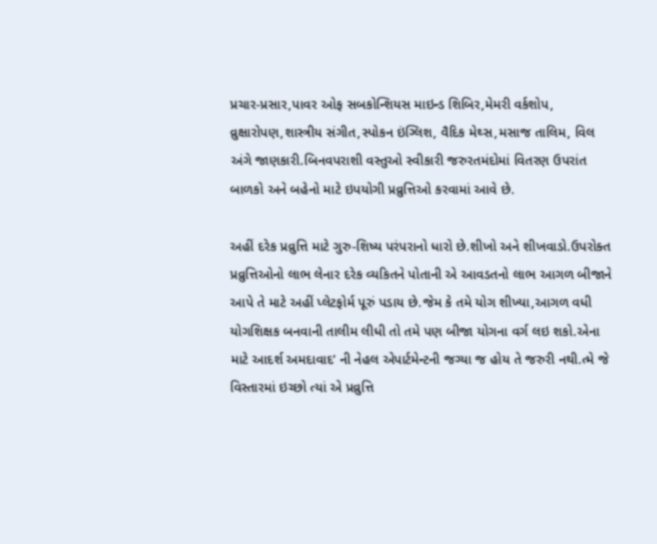પ્રચાર-પ્રસાર,પાવર ઓફ સબકોન્શિયસ માઇન્ડ શિબિર,મેમરી વર્કશોપ, વ્રુક્ષારોપણ,શાસ્ત્રીય સંગીત,સ્પોકન ઇંગ્લિશ, વૈદિક મેથ્સ,મસાજ તાલિમ, વિલ અંગે જાણકારી.બિનવપરાશી વસ્તુઓ સ્વીકારી જરુરતમંદોમાં વિતરણ ઉપરાંત બાળકો અને બહેનો માટે ઇપયોગી પ્રવ્રુત્તિઓ કરવામાં આવે છે.

અહીં દરેક પ્રવ્રુત્તિ માટે ગુરુ-શિષ્ય પરંપરાનો ધારો છે.શીખો અને શીખવાડો.ઉપરોક્ત પ્રવ્રુત્તિઓનો લાભ લેનાર દરેક વ્યકિતને પોતાની એ આવડતનો લાભ આગળ બીજાને આપે તે માટે અહીં પ્લેટફોર્મ પૂરું પડાય છે.જેમ કે તમે યોગ શીખ્યા,આગળ વધી યોગશિક્ષક બનવાની તાલીમ લીધી તો તમે પણ બીજા યોગના વર્ગ લઇ શકો.એના માટે આદર્શ અમદાવાદ’ ની નેહલ એપાર્ટમેન્ટની જગ્યા જ હોય તે જરુરી નથી.ત્મે જે વિસ્તારમાં ઇચ્છો ત્યાં એ પ્રવ્રુત્તિ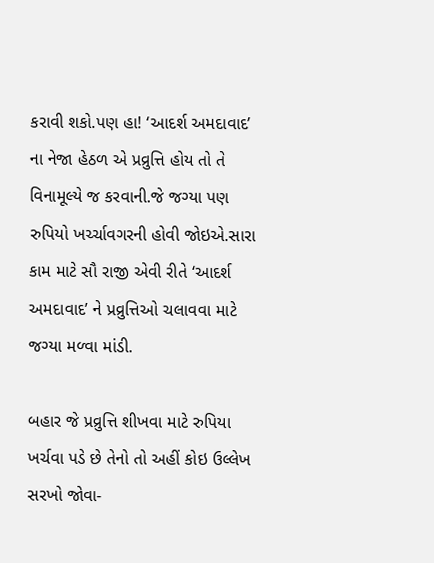કરાવી શકો.પણ હા! ‘આદર્શ અમદાવાદ’ ના નેજા હેઠળ એ પ્રવ્રુત્તિ હોય તો તે વિનામૂલ્યે જ કરવાની.જે જગ્યા પણ રુપિયો ખર્ચ્ચાવગરની હોવી જોઇએ.સારા કામ માટે સૌ રાજી એવી રીતે ‘આદર્શ અમદાવાદ’ ને પ્રવ્રુત્તિઓ ચલાવવા માટે જગ્યા મળ્વા માંડી.

બહાર જે પ્રવ્રુત્તિ શીખવા માટે રુપિયા ખર્ચવા પડે છે તેનો તો અહીં કોઇ ઉલ્લેખ સરખો જોવા-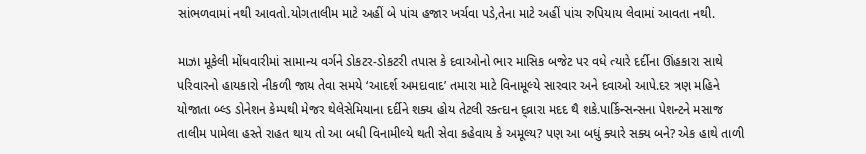સાંભળવામાં નથી આવતો.યોગતાલીમ માટે અહીં બે પાંચ હજાર ખર્ચવા પડે,તેના માટે અહીં પાંચ રુપિયાય લેવામાં આવતા નથી.

માઝા મૂકેલી મોંધવારીમાં સામાન્ય વર્ગને ડોકટર-ડોકટરી તપાસ કે દવાઓનો ભાર માસિક બજેટ પર વધે ત્યારે દર્દીના ઊંહકારા સાથે પરિવારનો હાયકારો નીકળી જાય તેવા સમયે ‘આદર્શ અમદાવાદ’ તમારા માટે વિનામૂલ્યે સારવાર અને દવાઓ આપે.દર ત્રણ મહિને યોજાતા બ્લ્ડ ડોનેશન કેમ્પથી મેજર થેલેસેમિયાના દર્દીને શક્ય હોય તેટલી રક્ત્દાન દ્વ્રારા મદદ થૈ શકે.પાર્કિન્સન્સના પેશન્ટને મસાજ તાલીમ પામેલા હસ્તે રાહત થાય તો આ બધી વિનામીલ્યે થતી સેવા કહેવાય કે અમૂલ્ય? પણ આ બધું ક્યારે સક્ય બને? એક હાથે તાળી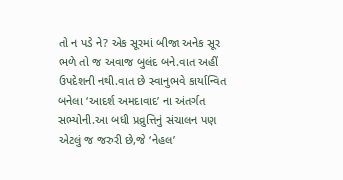તો ન પડે ને? એક સૂરમાં બીજા અનેક સૂર ભળે તો જ અવાજ બુલંદ બને.વાત અહીં ઉપદેશની નથી.વાત છે સ્વાનુભવે કાર્યાન્વિત બનેલા ‘આદર્શ અમદાવાદ’ ના અંતર્ગત સભ્યોની.આ બધી પ્રવ્રુત્તિનું સંચાલન પણ એટલું જ જરુરી છે,જે ‘નેહલ’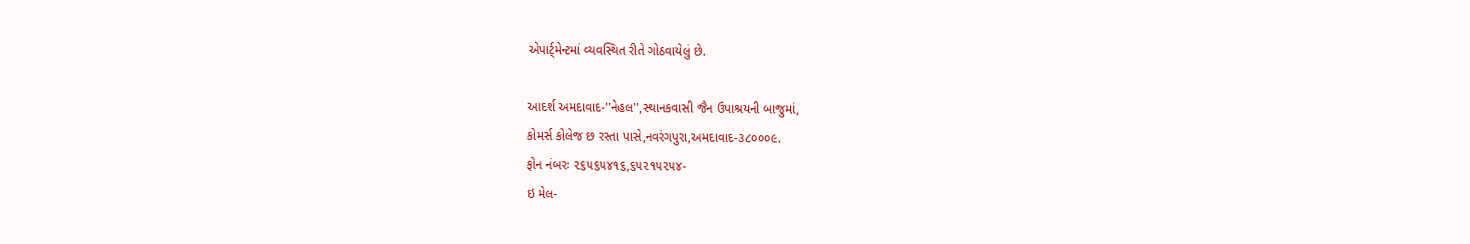એપાર્ટ્મેન્ટમાં વ્યવસ્થિત રીતે ગોઠવાયેલું છે.

આદર્શ અમદાવાદ-''નેહલ'',સ્થાનકવાસી જૈન ઉપાશ્રયની બાજુમાં,
કોમર્સ કોલેજ છ રસ્તા પાસે,નવરંગપુરા,અમદાવાદ-૩૮૦૦૦૯.
ફોન નંબરઃ ૨૬૫૬૫૪૧૬,૬૫૨૧૫૨૫૪-
ઇ મેલ-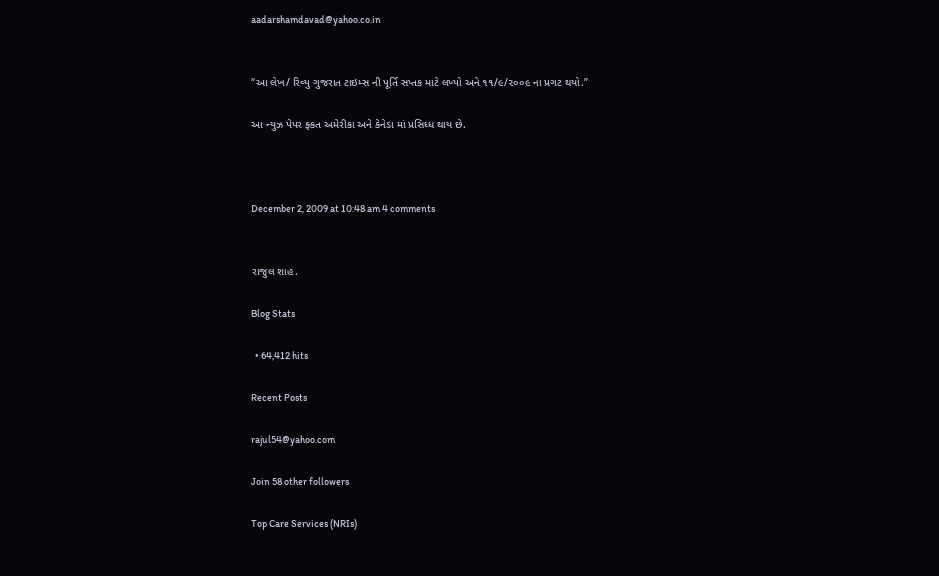aadarshamdavad@yahoo.co.in


“આ લેખ/ રિવ્યુ ગુજરાત ટાઇમ્સ ની પૂર્તિ સપ્તક માટે લખ્યો અને ૧૧/૯/૨૦૦૯ ના પ્રગટ થયો.”

આ ન્યુઝ પેપર ફ્કત અમેરીકા અને કેનેડા માં પ્રસિધ્ધ થાય છે.



December 2, 2009 at 10:48 am 4 comments


રાજુલ શાહ.

Blog Stats

  • 64,412 hits

Recent Posts

rajul54@yahoo.com

Join 58 other followers

Top Care Services (NRIs)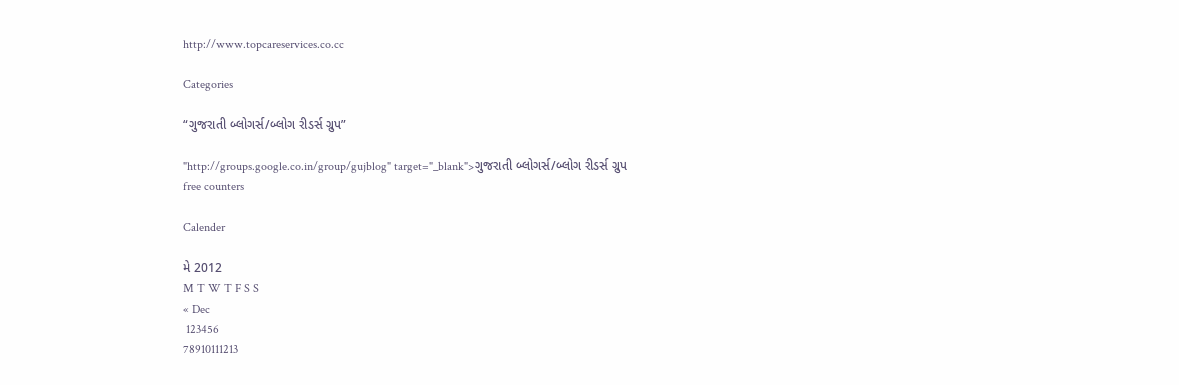http://www.topcareservices.co.cc

Categories

“ગુજરાતી બ્લોગર્સ/બ્લોગ રીડર્સ ગ્રુપ”

"http://groups.google.co.in/group/gujblog" target="_blank">ગુજરાતી બ્લોગર્સ/બ્લોગ રીડર્સ ગ્રુપ
free counters

Calender

મે 2012
M T W T F S S
« Dec
 123456
78910111213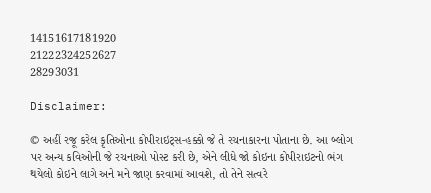14151617181920
21222324252627
28293031

Disclaimer:

© અહીં રજૂ કરેલ કૃતિઓના કોપીરાઇટ્સ-હક્કો જે તે રચનાકારના પોતાના છે. આ બ્લોગ પર અન્ય કવિઓની જે રચનાઓ પોસ્ટ કરી છે, એને લીધે જો કોઇના કોપીરાઇટનો ભંગ થયેલો કોઇને લાગે અને મને જાણ કરવામાં આવશે, તો તેને સત્વરે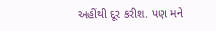અહીંથી દૂર કરીશ. પણ મને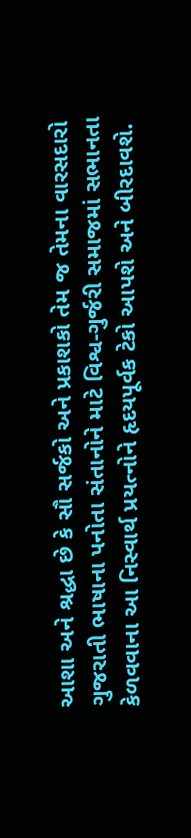આશા અને શ્રદ્ધા છે કે સૌ સર્જકો અને પ્રકાશકો તેમ જ તેમના વારસદારો ગુજરાતી ભાષાના પનોતા સંતાનોને માટે વિશ્વ-ગુર્જરી સમાજમાં સભાનતા કેળવવાના આ નિસ્વાર્થ પ્રયત્નોને હૃદયપૂર્વક ટેકો આપશે અને બીરદાવશે.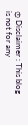۞ Disclaimer : This blog is not for any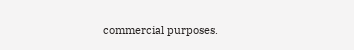commercial purposes.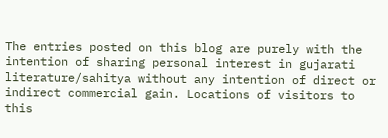The entries posted on this blog are purely with the intention of sharing personal interest in gujarati literature/sahitya without any intention of direct or indirect commercial gain. Locations of visitors to this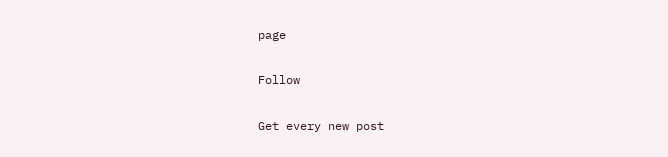page

Follow

Get every new post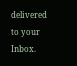delivered to your Inbox.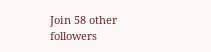Join 58 other followers